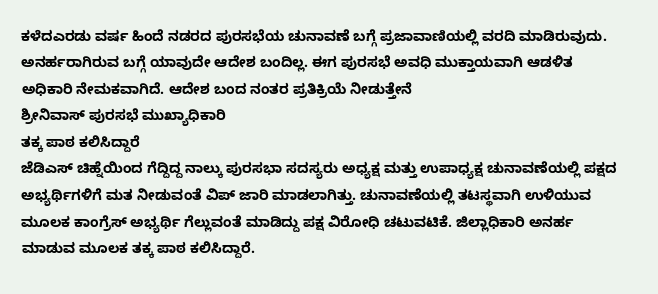ಕಳೆದಎರಡು ವರ್ಷ ಹಿಂದೆ ನಡರದ ಪುರಸಭೆಯ ಚುನಾವಣೆ ಬಗ್ಗೆ ಪ್ರಜಾವಾಣಿಯಲ್ಲಿ ವರದಿ ಮಾಡಿರುವುದು.
ಅನರ್ಹರಾಗಿರುವ ಬಗ್ಗೆ ಯಾವುದೇ ಆದೇಶ ಬಂದಿಲ್ಲ. ಈಗ ಪುರಸಭೆ ಅವಧಿ ಮುಕ್ತಾಯವಾಗಿ ಆಡಳಿತ ಅಧಿಕಾರಿ ನೇಮಕವಾಗಿದೆ. ಆದೇಶ ಬಂದ ನಂತರ ಪ್ರತಿಕ್ರಿಯೆ ನೀಡುತ್ತೇನೆ
ಶ್ರೀನಿವಾಸ್ ಪುರಸಭೆ ಮುಖ್ಯಾಧಿಕಾರಿ
ತಕ್ಕ ಪಾಠ ಕಲಿಸಿದ್ದಾರೆ
ಜೆಡಿಎಸ್ ಚಿಹ್ನೆಯಿಂದ ಗೆದ್ದಿದ್ದ ನಾಲ್ಕು ಪುರಸಭಾ ಸದಸ್ಯರು ಅಧ್ಯಕ್ಷ ಮತ್ತು ಉಪಾಧ್ಯಕ್ಷ ಚುನಾವಣೆಯಲ್ಲಿ ಪಕ್ಷದ ಅಭ್ಯರ್ಥಿಗಳಿಗೆ ಮತ ನೀಡುವಂತೆ ವಿಪ್ ಜಾರಿ ಮಾಡಲಾಗಿತ್ತು. ಚುನಾವಣೆಯಲ್ಲಿ ತಟಸ್ಥವಾಗಿ ಉಳಿಯುವ ಮೂಲಕ ಕಾಂಗ್ರೆಸ್ ಅಭ್ಯರ್ಥಿ ಗೆಲ್ಲುವಂತೆ ಮಾಡಿದ್ದು ಪಕ್ಷ ವಿರೋಧಿ ಚಟುವಟಿಕೆ. ಜಿಲ್ಲಾಧಿಕಾರಿ ಅನರ್ಹ ಮಾಡುವ ಮೂಲಕ ತಕ್ಕ ಪಾಠ ಕಲಿಸಿದ್ದಾರೆ.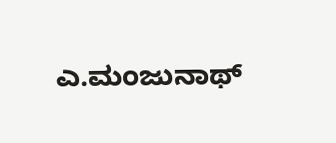ಎ.ಮಂಜುನಾಥ್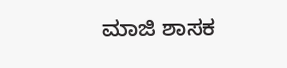ಮಾಜಿ ಶಾಸಕ